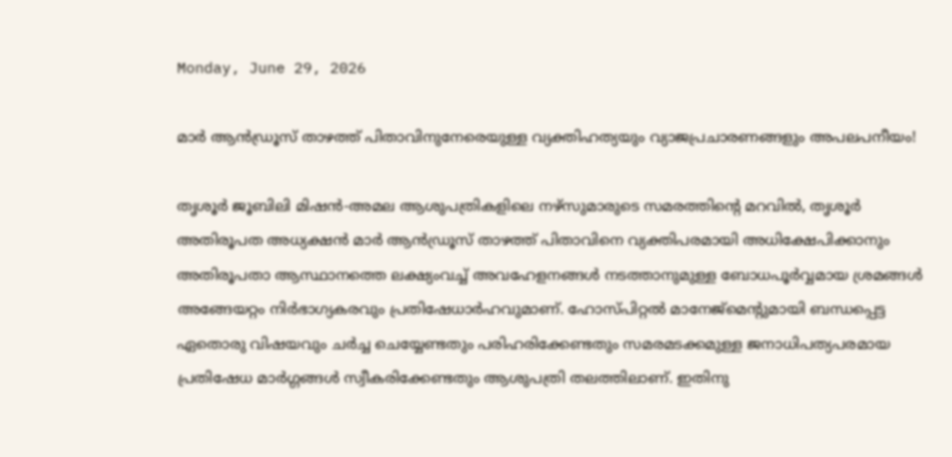Monday, June 29, 2026

മാർ ആൻഡ്രൂസ് താഴത്ത് പിതാവിനുനേരെയുള്ള വ്യക്തിഹത്യയും വ്യാജപ്രചാരണങ്ങളും അപലപനീയം!

തൃശൂർ ജൂബിലി മിഷൻ-അമല ആശുപത്രികളിലെ നഴ്സുമാരുടെ സമരത്തിന്റെ മറവിൽ, തൃശൂർ അതിരൂപത അധ്യക്ഷൻ മാർ ആൻഡ്രൂസ് താഴത്ത് പിതാവിനെ വ്യക്തിപരമായി അധിക്ഷേപിക്കാനും അതിരൂപതാ ആസ്ഥാനത്തെ ലക്ഷ്യംവച്ച് അവഹേളനങ്ങൾ നടത്താനുമുള്ള ബോധപൂർവ്വമായ ശ്രമങ്ങൾ അങ്ങേയറ്റം നിർഭാഗ്യകരവും പ്രതിഷേധാർഹവുമാണ്. ഹോസ്പിറ്റൽ മാനേജ്‌മെന്റുമായി ബന്ധപ്പെട്ട ഏതൊരു വിഷയവും ചർച്ച ചെയ്യേണ്ടതും പരിഹരിക്കേണ്ടതും സമരമടക്കമുള്ള ജനാധിപത്യപരമായ പ്രതിഷേധ മാർഗ്ഗങ്ങൾ സ്വീകരിക്കേണ്ടതും ആശുപത്രി തലത്തിലാണ്. ഇതിനു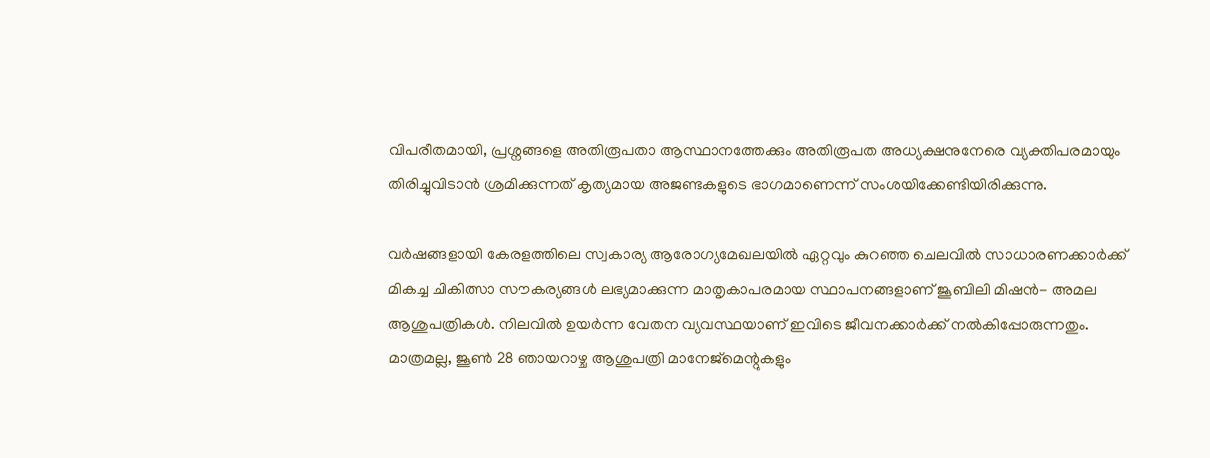വിപരീതമായി, പ്രശ്നങ്ങളെ അതിരൂപതാ ആസ്ഥാനത്തേക്കും അതിരൂപത അധ്യക്ഷനുനേരെ വ്യക്തിപരമായും തിരിച്ചുവിടാൻ ശ്രമിക്കുന്നത് കൃത്യമായ അജണ്ടകളുടെ ഭാഗമാണെന്ന് സംശയിക്കേണ്ടിയിരിക്കുന്നു.

വർഷങ്ങളായി കേരളത്തിലെ സ്വകാര്യ ആരോഗ്യമേഖലയിൽ ഏറ്റവും കുറഞ്ഞ ചെലവിൽ സാധാരണക്കാർക്ക് മികച്ച ചികിത്സാ സൗകര്യങ്ങൾ ലഭ്യമാക്കുന്ന മാതൃകാപരമായ സ്ഥാപനങ്ങളാണ് ജൂബിലി മിഷൻ- അമല ആശുപത്രികൾ. നിലവിൽ ഉയർന്ന വേതന വ്യവസ്ഥയാണ് ഇവിടെ ജീവനക്കാർക്ക് നൽകിപ്പോരുന്നതും. മാത്രമല്ല, ജൂൺ 28 ഞായറാഴ്ച ആശുപത്രി മാനേജ്‌മെന്റുകളും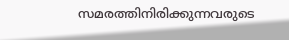സമരത്തിനിരിക്കുന്നവരുടെ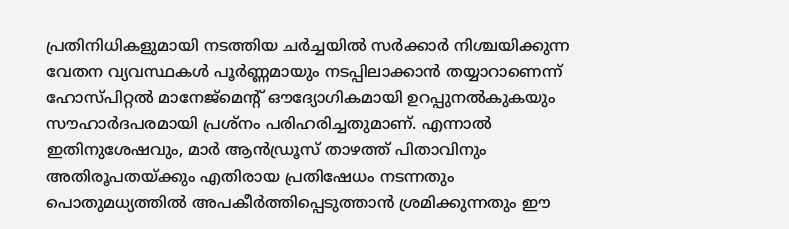പ്രതിനിധികളുമായി നടത്തിയ ചർച്ചയിൽ സർക്കാർ നിശ്ചയിക്കുന്ന വേതന വ്യവസ്ഥകൾ പൂർണ്ണമായും നടപ്പിലാക്കാൻ തയ്യാറാണെന്ന് ഹോസ്പിറ്റൽ മാനേജ്‌മെന്റ് ഔദ്യോഗികമായി ഉറപ്പുനൽകുകയും സൗഹാർദപരമായി പ്രശ്‍നം പരിഹരിച്ചതുമാണ്. എന്നാൽ ഇതിനുശേഷവും, മാർ ആൻഡ്രൂസ് താഴത്ത് പിതാവിനും അതിരൂപതയ്ക്കും എതിരായ പ്രതിഷേധം നടന്നതും പൊതുമധ്യത്തിൽ അപകീർത്തിപ്പെടുത്താൻ ശ്രമിക്കുന്നതും ഈ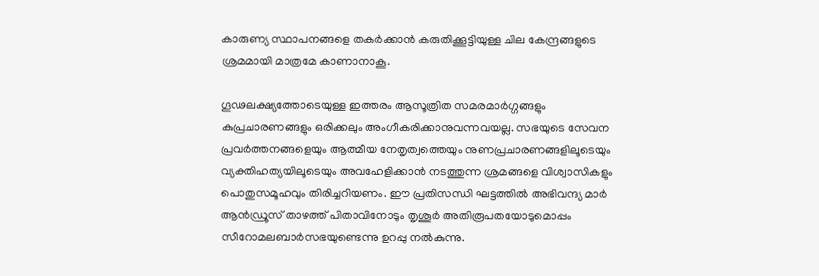കാരുണ്യ സ്ഥാപനങ്ങളെ തകർക്കാൻ കരുതിക്കൂട്ടിയുള്ള ചില കേന്ദ്രങ്ങളുടെ ശ്രമമായി മാത്രമേ കാണാനാകൂ.

ഗൂഢലക്ഷ്യത്തോടെയുള്ള ഇത്തരം ആസൂത്രിത സമരമാർഗ്ഗങ്ങളും കുപ്രചാരണങ്ങളും ഒരിക്കലും അംഗീകരിക്കാനുവന്നവയല്ല. സഭയുടെ സേവന പ്രവർത്തനങ്ങളെയും ആത്മീയ നേതൃത്വത്തെയും നുണപ്രചാരണങ്ങളിലൂടെയും വ്യക്തിഹത്യയിലൂടെയും അവഹേളിക്കാൻ നടത്തുന്ന ശ്രമങ്ങളെ വിശ്വാസികളും പൊതുസമൂഹവും തിരിച്ചറിയണം. ഈ പ്രതിസന്ധി ഘട്ടത്തിൽ അഭിവന്ദ്യ മാർ ആൻഡ്രൂസ് താഴത്ത് പിതാവിനോടും തൃശൂർ അതിരൂപതയോടുമൊപ്പം സീറോമലബാർസഭയുണ്ടെന്നു ഉറപ്പു നൽകുന്നു.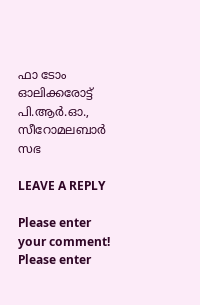ഫാ ടോം ഓലിക്കരോട്ട്
പി.ആർ.ഓ., സീറോമലബാർ സഭ

LEAVE A REPLY

Please enter your comment!
Please enter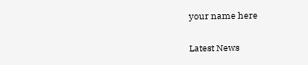your name here

Latest News